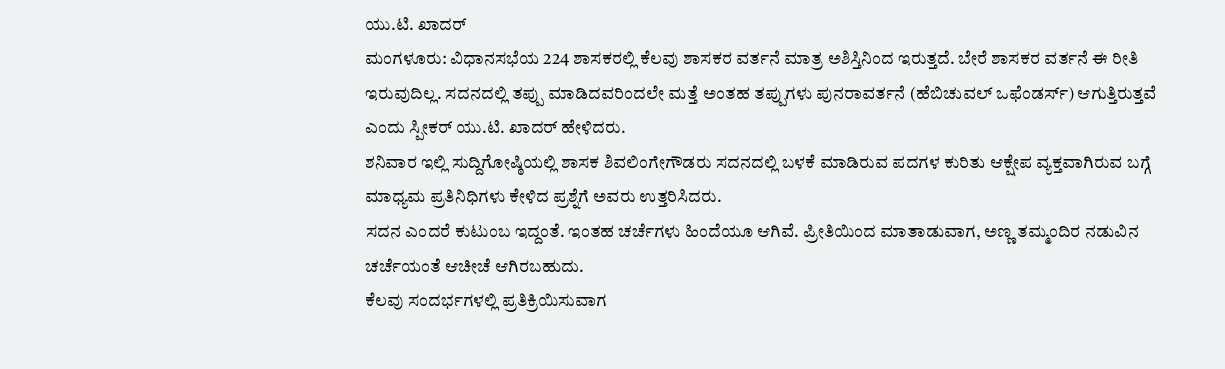ಯು.ಟಿ. ಖಾದರ್
ಮಂಗಳೂರು: ವಿಧಾನಸಭೆಯ 224 ಶಾಸಕರಲ್ಲಿ ಕೆಲವು ಶಾಸಕರ ವರ್ತನೆ ಮಾತ್ರ ಅಶಿಸ್ತಿನಿಂದ ಇರುತ್ತದೆ. ಬೇರೆ ಶಾಸಕರ ವರ್ತನೆ ಈ ರೀತಿ ಇರುವುದಿಲ್ಲ. ಸದನದಲ್ಲಿ ತಪ್ಪು ಮಾಡಿದವರಿಂದಲೇ ಮತ್ತೆ ಅಂತಹ ತಪ್ಪುಗಳು ಪುನರಾವರ್ತನೆ (ಹೆಬಿಚುವಲ್ ಒಫೆಂಡರ್ಸ್) ಆಗುತ್ತಿರುತ್ತವೆ ಎಂದು ಸ್ಪೀಕರ್ ಯು.ಟಿ. ಖಾದರ್ ಹೇಳಿದರು.
ಶನಿವಾರ ಇಲ್ಲಿ ಸುದ್ದಿಗೋಷ್ಠಿಯಲ್ಲಿ ಶಾಸಕ ಶಿವಲಿಂಗೇಗೌಡರು ಸದನದಲ್ಲಿ ಬಳಕೆ ಮಾಡಿರುವ ಪದಗಳ ಕುರಿತು ಆಕ್ಷೇಪ ವ್ಯಕ್ತವಾಗಿರುವ ಬಗ್ಗೆ ಮಾಧ್ಯಮ ಪ್ರತಿನಿಧಿಗಳು ಕೇಳಿದ ಪ್ರಶ್ನೆಗೆ ಅವರು ಉತ್ತರಿಸಿದರು.
ಸದನ ಎಂದರೆ ಕುಟುಂಬ ಇದ್ದಂತೆ. ಇಂತಹ ಚರ್ಚೆಗಳು ಹಿಂದೆಯೂ ಆಗಿವೆ. ಪ್ರೀತಿಯಿಂದ ಮಾತಾಡುವಾಗ, ಅಣ್ಣ ತಮ್ಮಂದಿರ ನಡುವಿನ ಚರ್ಚೆಯಂತೆ ಆಚೀಚೆ ಆಗಿರಬಹುದು.
ಕೆಲವು ಸಂದರ್ಭಗಳಲ್ಲಿ ಪ್ರತಿಕ್ರಿಯಿಸುವಾಗ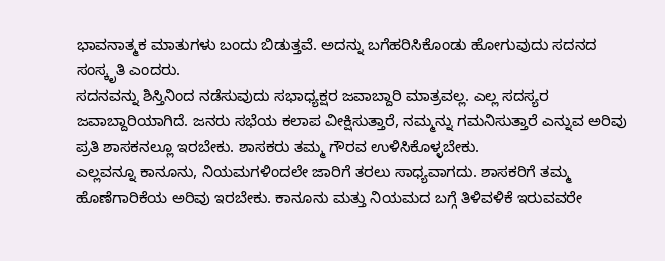ಭಾವನಾತ್ಮಕ ಮಾತುಗಳು ಬಂದು ಬಿಡುತ್ತವೆ. ಅದನ್ನು ಬಗೆಹರಿಸಿಕೊಂಡು ಹೋಗುವುದು ಸದನದ ಸಂಸ್ಕೃತಿ ಎಂದರು.
ಸದನವನ್ನು ಶಿಸ್ತಿನಿಂದ ನಡೆಸುವುದು ಸಭಾಧ್ಯಕ್ಷರ ಜವಾಬ್ದಾರಿ ಮಾತ್ರವಲ್ಲ. ಎಲ್ಲ ಸದಸ್ಯರ ಜವಾಬ್ದಾರಿಯಾಗಿದೆ. ಜನರು ಸಭೆಯ ಕಲಾಪ ವೀಕ್ಷಿಸುತ್ತಾರೆ, ನಮ್ಮನ್ನು ಗಮನಿಸುತ್ತಾರೆ ಎನ್ನುವ ಅರಿವು ಪ್ರತಿ ಶಾಸಕನಲ್ಲೂ ಇರಬೇಕು. ಶಾಸಕರು ತಮ್ಮ ಗೌರವ ಉಳಿಸಿಕೊಳ್ಳಬೇಕು.
ಎಲ್ಲವನ್ನೂ ಕಾನೂನು, ನಿಯಮಗಳಿಂದಲೇ ಜಾರಿಗೆ ತರಲು ಸಾಧ್ಯವಾಗದು. ಶಾಸಕರಿಗೆ ತಮ್ಮ ಹೊಣೆಗಾರಿಕೆಯ ಅರಿವು ಇರಬೇಕು. ಕಾನೂನು ಮತ್ತು ನಿಯಮದ ಬಗ್ಗೆ ತಿಳಿವಳಿಕೆ ಇರುವವರೇ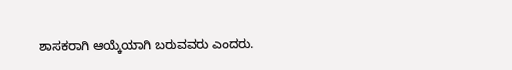ಶಾಸಕರಾಗಿ ಆಯ್ಕೆಯಾಗಿ ಬರುವವರು ಎಂದರು.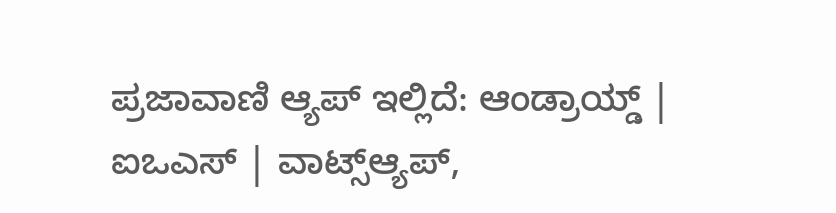ಪ್ರಜಾವಾಣಿ ಆ್ಯಪ್ ಇಲ್ಲಿದೆ: ಆಂಡ್ರಾಯ್ಡ್ | ಐಒಎಸ್ | ವಾಟ್ಸ್ಆ್ಯಪ್,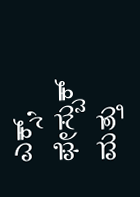ಎಕ್ಸ್, ಫೇಸ್ಬುಕ್ ಮತ್ತು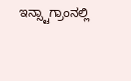ಇನ್ಸ್ಟಾಗ್ರಾಂನಲ್ಲಿ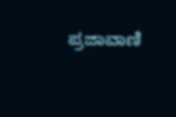ಪ್ರಜಾವಾಣಿ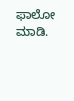ಫಾಲೋ ಮಾಡಿ.